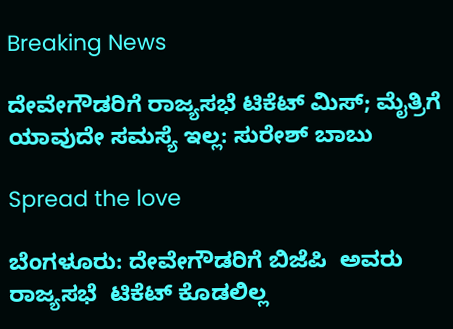Breaking News

ದೇವೇಗೌಡರಿಗೆ ರಾಜ್ಯಸಭೆ ಟಿಕೆಟ್ ಮಿಸ್; ಮೈತ್ರಿಗೆ ಯಾವುದೇ ಸಮಸ್ಯೆ ಇಲ್ಲ: ಸುರೇಶ್ ಬಾಬು

Spread the love

ಬೆಂಗಳೂರು: ದೇವೇಗೌಡರಿಗೆ ಬಿಜೆಪಿ  ಅವರು ರಾಜ್ಯಸಭೆ  ಟಿಕೆಟ್ ಕೊಡಲಿಲ್ಲ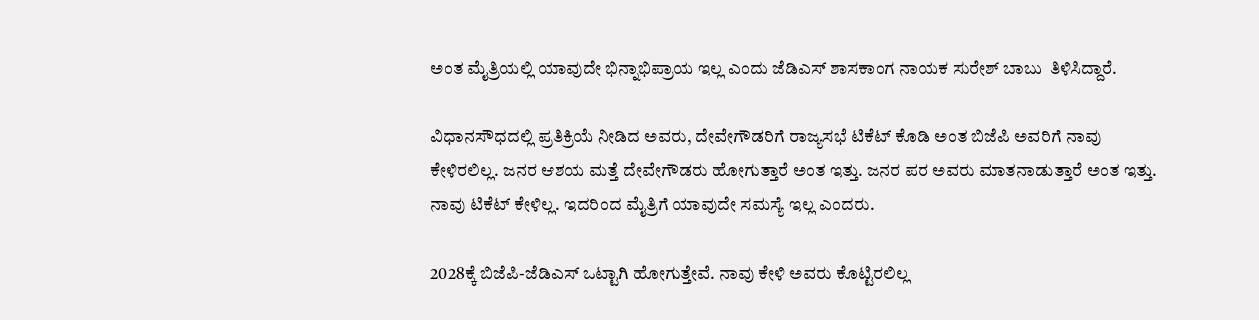ಅಂತ ಮೈತ್ರಿಯಲ್ಲಿ ಯಾವುದೇ ಭಿನ್ನಾಭಿಪ್ರಾಯ ಇಲ್ಲ ಎಂದು ಜೆಡಿಎಸ್ ಶಾಸಕಾಂಗ ನಾಯಕ ಸುರೇಶ್ ಬಾಬು  ತಿಳಿಸಿದ್ದಾರೆ.

ವಿಧಾನಸೌಧದಲ್ಲಿ ಪ್ರತಿಕ್ರಿಯೆ ನೀಡಿದ ಅವರು, ದೇವೇಗೌಡರಿಗೆ ರಾಜ್ಯಸಭೆ ಟಿಕೆಟ್ ಕೊಡಿ ಅಂತ ಬಿಜೆಪಿ ಅವರಿಗೆ ನಾವು ಕೇಳಿರಲಿಲ್ಲ. ಜನರ ಆಶಯ ಮತ್ತೆ ದೇವೇಗೌಡರು ಹೋಗುತ್ತಾರೆ ಅಂತ ಇತ್ತು. ಜನರ ಪರ ಅವರು ಮಾತನಾಡುತ್ತಾರೆ ಅಂತ ಇತ್ತು. ನಾವು ಟಿಕೆಟ್ ಕೇಳಿಲ್ಲ. ಇದರಿಂದ ಮೈತ್ರಿಗೆ ಯಾವುದೇ ಸಮಸ್ಯೆ ಇಲ್ಲ ಎಂದರು.

2028ಕ್ಕೆ ಬಿಜೆಪಿ-ಜೆಡಿಎಸ್ ಒಟ್ಟಾಗಿ ಹೋಗುತ್ತೇವೆ. ನಾವು ಕೇಳಿ ಅವರು ಕೊಟ್ಟಿರಲಿಲ್ಲ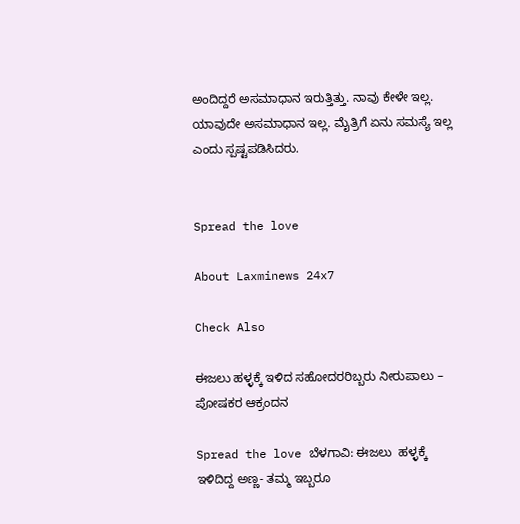ಅಂದಿದ್ದರೆ ಅಸಮಾಧಾನ ಇರುತ್ತಿತ್ತು. ನಾವು ಕೇಳೇ ಇಲ್ಲ. ಯಾವುದೇ ಅಸಮಾಧಾನ ಇಲ್ಲ. ಮೈತ್ರಿಗೆ ಏನು ಸಮಸ್ಯೆ ಇಲ್ಲ ಎಂದು ಸ್ಪಷ್ಟಪಡಿಸಿದರು.


Spread the love

About Laxminews 24x7

Check Also

ಈಜಲು ಹಳ್ಳಕ್ಕೆ ಇಳಿದ ಸಹೋದರರಿಬ್ಬರು ನೀರುಪಾಲು – ಪೋಷಕರ ಆಕ್ರಂದನ

Spread the love ಬೆಳಗಾವಿ: ಈಜಲು  ಹಳ್ಳಕ್ಕೆ ಇಳಿದಿದ್ದ ಅಣ್ಣ- ತಮ್ಮ ಇಬ್ಬರೂ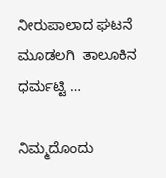ನೀರುಪಾಲಾದ ಘಟನೆ ಮೂಡಲಗಿ  ತಾಲೂಕಿನ ಧರ್ಮಟ್ಟಿ …

ನಿಮ್ಮದೊಂದು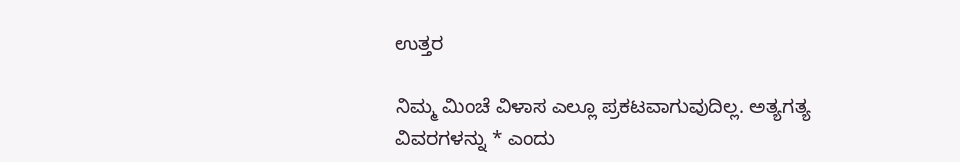ಉತ್ತರ

ನಿಮ್ಮ ಮಿಂಚೆ ವಿಳಾಸ ಎಲ್ಲೂ ಪ್ರಕಟವಾಗುವುದಿಲ್ಲ. ಅತ್ಯಗತ್ಯ ವಿವರಗಳನ್ನು * ಎಂದು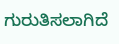ಗುರುತಿಸಲಾಗಿದೆ